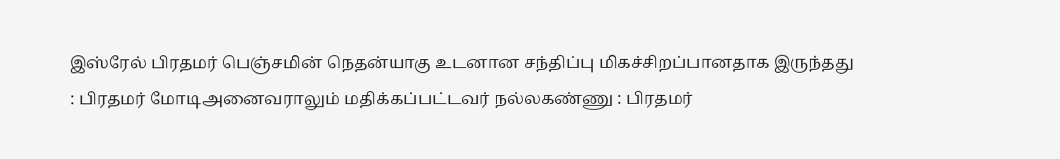இஸ்ரேல் பிரதமர் பெஞ்சமின் நெதன்யாகு உடனான சந்திப்பு மிகச்சிறப்பானதாக இருந்தது : பிரதமர் மோடிஅனைவராலும் மதிக்கப்பட்டவர் நல்லகண்ணு : பிரதமர்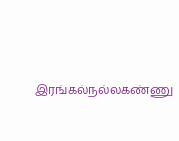இரங்கல்நல்லகண்ணு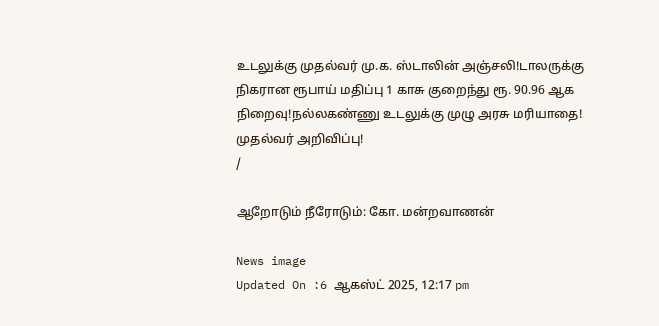உடலுக்கு முதல்வர் மு.க. ஸ்டாலின் அஞ்சலி!டாலருக்கு நிகரான ரூபாய் மதிப்பு 1 காசு குறைந்து ரூ. 90.96 ஆக நிறைவு!நல்லகண்ணு உடலுக்கு முழு அரசு மரியாதை! முதல்வர் அறிவிப்பு!
/

ஆறோடும் நீரோடும்: கோ. மன்றவாணன்

News image
Updated On :6 ஆகஸ்ட் 2025, 12:17 pm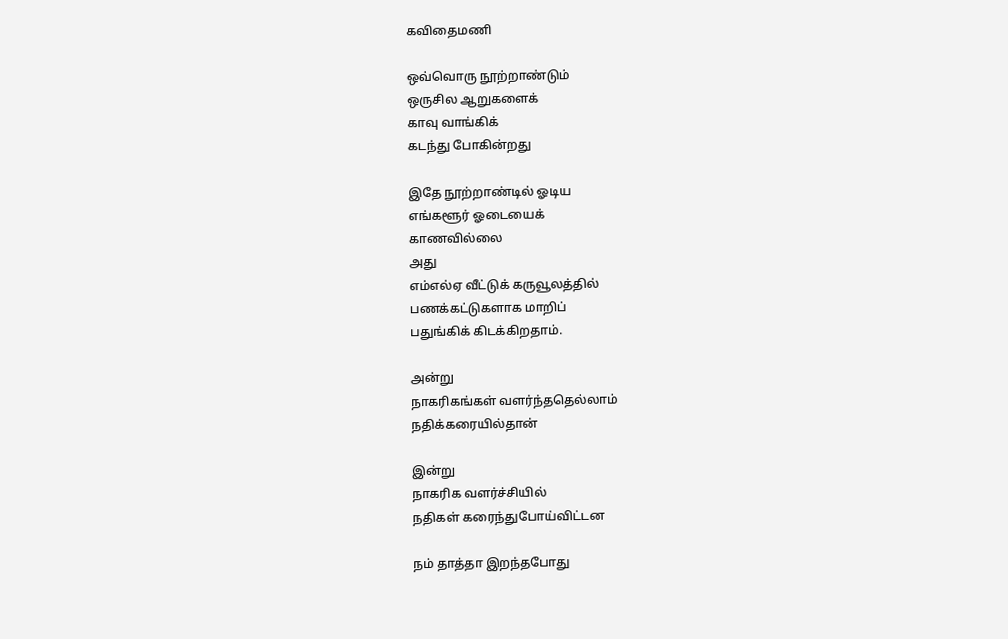கவிதைமணி

ஒவ்வொரு நூற்றாண்டும்
ஒருசில ஆறுகளைக்
காவு வாங்கிக்
கடந்து போகின்றது

இதே நூற்றாண்டில் ஓடிய
எங்களூர் ஓடையைக்
காணவில்லை
அது
எம்எல்ஏ வீட்டுக் கருவூலத்தில்
பணக்கட்டுகளாக மாறிப்
பதுங்கிக் கிடக்கிறதாம்.

அன்று
நாகரிகங்கள் வளர்ந்ததெல்லாம்
நதிக்கரையில்தான்

இன்று
நாகரிக வளர்ச்சியில்
நதிகள் கரைந்துபோய்விட்டன

நம் தாத்தா இறந்தபோது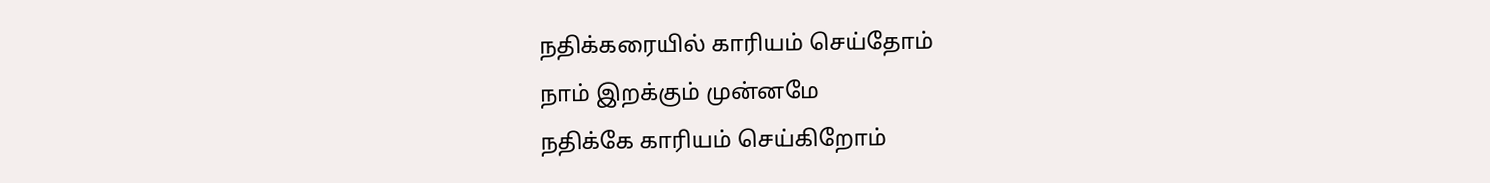நதிக்கரையில் காரியம் செய்தோம்
நாம் இறக்கும் முன்னமே
நதிக்கே காரியம் செய்கிறோம்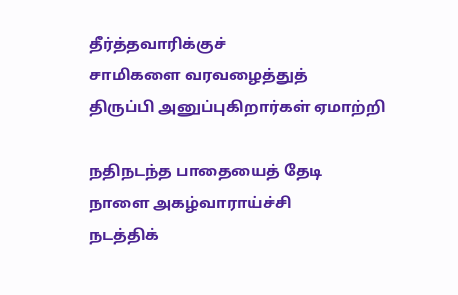தீர்த்தவாரிக்குச்
சாமிகளை வரவழைத்துத்
திருப்பி அனுப்புகிறார்கள் ஏமாற்றி

நதிநடந்த பாதையைத் தேடி
நாளை அகழ்வாராய்ச்சி
நடத்திக்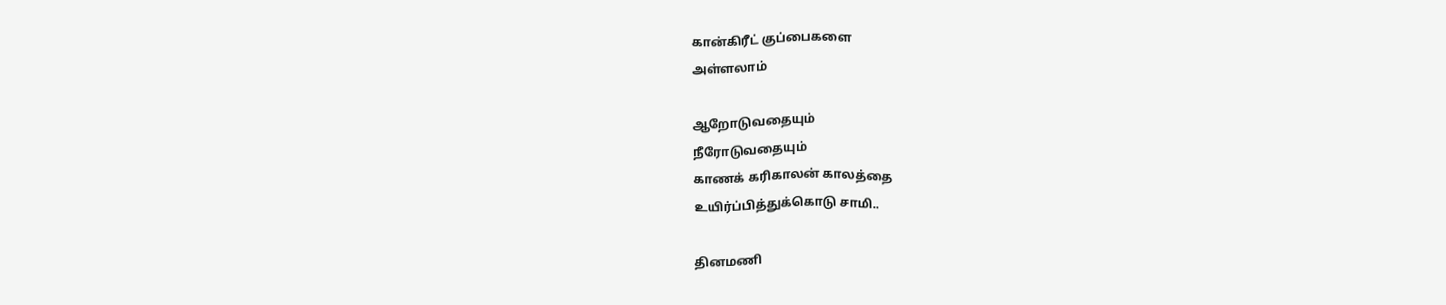கான்கிரீட் குப்பைகளை
அள்ளலாம்

ஆறோடுவதையும்
நீரோடுவதையும்
காணக் கரிகாலன் காலத்தை
உயிர்ப்பித்துக்கொடு சாமி..

தினமணி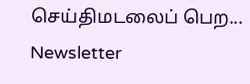செய்திமடலைப் பெற... Newsletter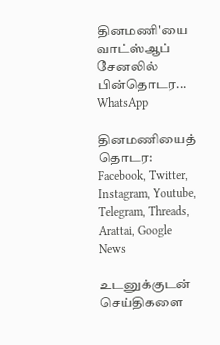தினமணி'யை வாட்ஸ்ஆப் சேனலில் பின்தொடர... WhatsApp

தினமணியைத் தொடர: Facebook, Twitter, Instagram, Youtube, Telegram, Threads, Arattai, Google News

உடனுக்குடன் செய்திகளை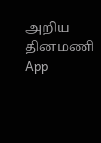அறிய தினமணி App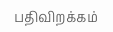பதிவிறக்கம்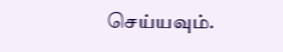செய்யவும்.